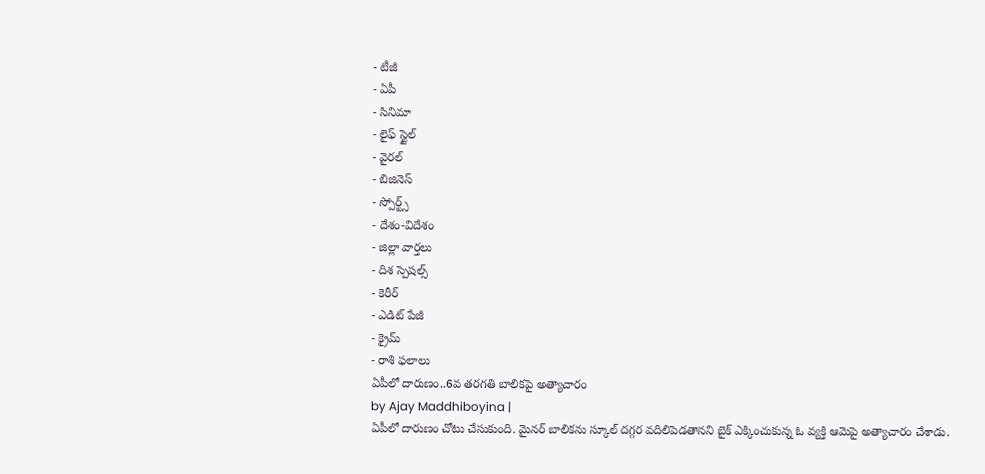- టీజీ
- ఏపీ
- సినిమా
- లైఫ్ స్టైల్
- వైరల్
- బిజినెస్
- స్పోర్ట్స్
- దేశం-విదేశం
- జిల్లా వార్తలు
- దిశ స్పెషల్స్
- కెరీర్
- ఎడిట్ పేజీ
- క్రైమ్
- రాశి ఫలాలు
ఏపీలో దారుణం..6వ తరగతి బాలికపై అత్యాచారం
by Ajay Maddhiboyina |
ఏపీలో దారుణం చోటు చేసుకుంది. మైనర్ బాలికను స్కూల్ దగ్గర వదిలిపెడతానని బైక్ ఎక్కించుకున్న ఓ వ్యక్తి ఆమెపై అత్యాచారం చేశాడు.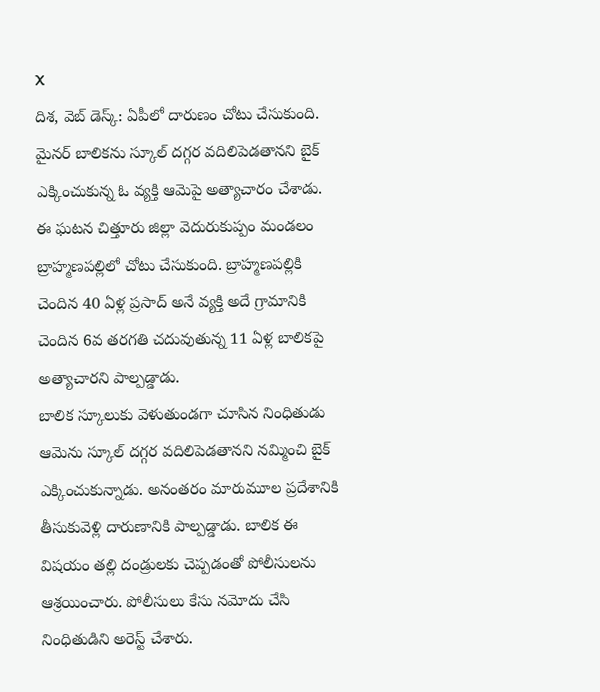X
దిశ, వెబ్ డెస్క్: ఏపీలో దారుణం చోటు చేసుకుంది. మైనర్ బాలికను స్కూల్ దగ్గర వదిలిపెడతానని బైక్ ఎక్కించుకున్న ఓ వ్యక్తి ఆమెపై అత్యాచారం చేశాడు. ఈ ఘటన చిత్తూరు జిల్లా వెదురుకుప్పం మండలం బ్రాహ్మణపల్లిలో చోటు చేసుకుంది. బ్రాహ్మణపల్లికి చెందిన 40 ఏళ్ల ప్రసాద్ అనే వ్యక్తి అదే గ్రామానికి చెందిన 6వ తరగతి చదువుతున్న 11 ఏళ్ల బాలికపై అత్యాచారని పాల్పడ్డాడు.
బాలిక స్కూలుకు వెళుతుండగా చూసిన నింధితుడు ఆమెను స్కూల్ దగ్గర వదిలిపెడతానని నమ్మించి బైక్ ఎక్కించుకున్నాడు. అనంతరం మారుమూల ప్రదేశానికి తీసుకువెళ్లి దారుణానికి పాల్పడ్డాడు. బాలిక ఈ విషయం తల్లి దండ్రులకు చెప్పడంతో పోలీసులను ఆశ్రయించారు. పోలీసులు కేసు నమోదు చేసి నింధితుడిని అరెస్ట్ చేశారు.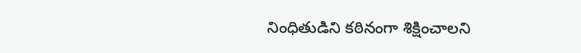నింధితుడిని కఠినంగా శిక్షించాలని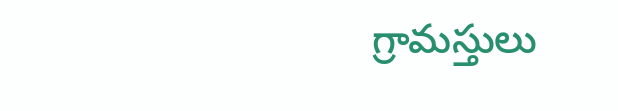గ్రామస్తులు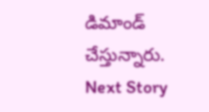డిమాండ్ చేస్తున్నారు.
Next Story